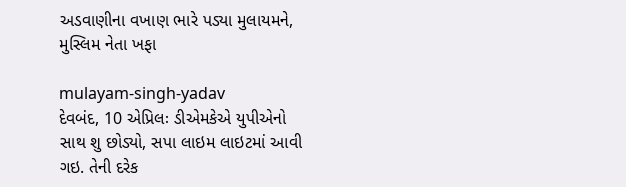અડવાણીના વખાણ ભારે પડ્યા મુલાયમને, મુસ્લિમ નેતા ખફા

mulayam-singh-yadav
દેવબંદ, 10 એપ્રિલઃ ડીએમકેએ યુપીએનો સાથ શુ છોડ્યો, સપા લાઇમ લાઇટમાં આવી ગઇ. તેની દરેક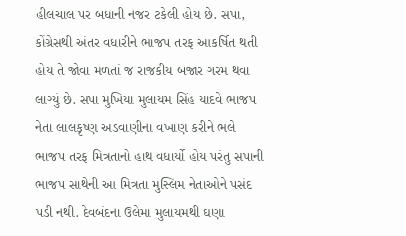હીલચાલ પર બધાની નજર ટકેલી હોય છે. સપા, કોંગ્રેસથી અંતર વધારીને ભાજપ તરફ આકર્ષિત થતી હોય તે જોવા મળતાં જ રાજકીય બજાર ગરમ થવા લાગ્યું છે. સપા મુખિયા મુલાયમ સિંહ યાદવે ભાજપ નેતા લાલકૃષ્ણ અડવાણીના વખાણ કરીને ભલે ભાજપ તરફ મિત્રતાનો હાથ વધાર્યો હોય પરંતુ સપાની ભાજપ સાથેની આ મિત્રતા મુસ્લિમ નેતાઓને પસંદ પડી નથી. દેવબંદના ઉલેમા મુલાયમથી ઘણા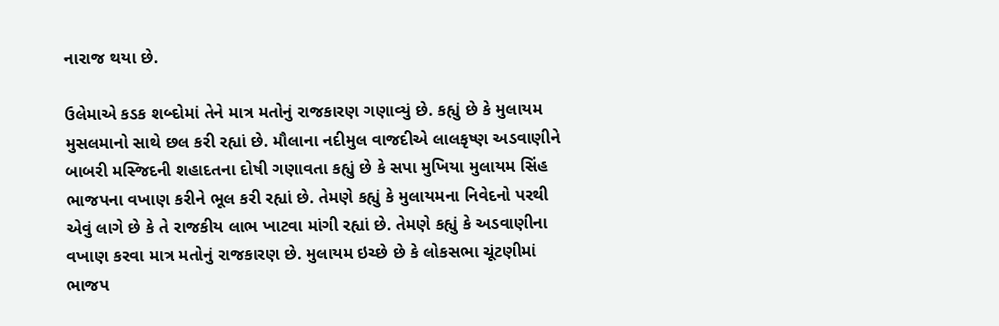નારાજ થયા છે.

ઉલેમાએ કડક શબ્દોમાં તેને માત્ર મતોનું રાજકારણ ગણાવ્યું છે. કહ્યું છે કે મુલાયમ મુસલમાનો સાથે છલ કરી રહ્યાં છે. મૌલાના નદીમુલ વાજદીએ લાલકૃષ્ણ અડવાણીને બાબરી મસ્જિદની શહાદતના દોષી ગણાવતા કહ્યું છે કે સપા મુખિયા મુલાયમ સિંહ ભાજપના વખાણ કરીને ભૂલ કરી રહ્યાં છે. તેમણે કહ્યું કે મુલાયમના નિવેદનો પરથી એવું લાગે છે કે તે રાજકીય લાભ ખાટવા માંગી રહ્યાં છે. તેમણે કહ્યું કે અડવાણીના વખાણ કરવા માત્ર મતોનું રાજકારણ છે. મુલાયમ ઇચ્છે છે કે લોકસભા ચૂંટણીમાં ભાજપ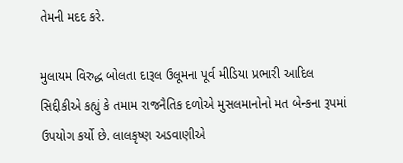તેમની મદદ કરે.

મુલાયમ વિરુદ્ધ બોલતા દારૂલ ઉલૂમના પૂર્વ મીડિયા પ્રભારી આદિલ સિદ્દીકીએ કહ્યું કે તમામ રાજનૈતિક દળોએ મુસલમાનોનો મત બેન્કના રૂપમાં ઉપયોગ કર્યો છે. લાલકૃષ્ણ અડવાણીએ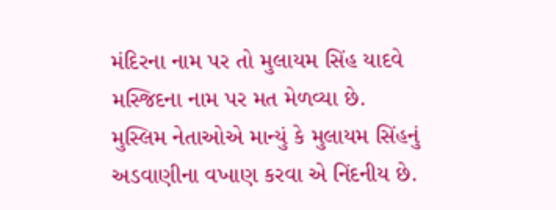મંદિરના નામ પર તો મુલાયમ સિંહ યાદવે મસ્જિદના નામ પર મત મેળવ્યા છે. મુસ્લિમ નેતાઓએ માન્યું કે મુલાયમ સિંહનું અડવાણીના વખાણ કરવા એ નિંદનીય છે.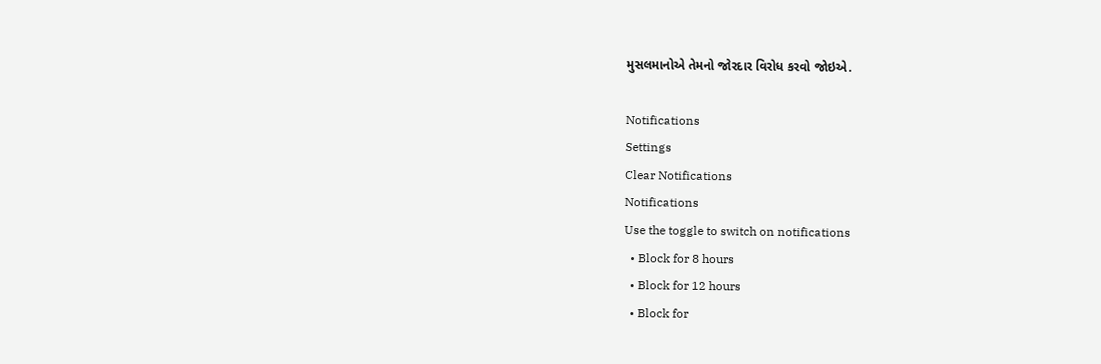મુસલમાનોએ તેમનો જોરદાર વિરોધ કરવો જોઇએ.

Notifications
Settings
Clear Notifications
Notifications
Use the toggle to switch on notifications
  • Block for 8 hours
  • Block for 12 hours
  • Block for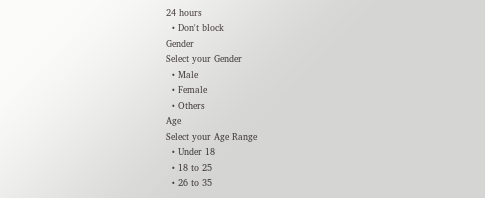24 hours
  • Don't block
Gender
Select your Gender
  • Male
  • Female
  • Others
Age
Select your Age Range
  • Under 18
  • 18 to 25
  • 26 to 35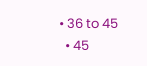• 36 to 45
  • 45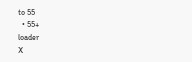to 55
  • 55+
loader
X